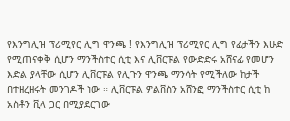የእንግሊዝ ፕሪሚየር ሊግ ዋንጫ ! የእንግሊዝ ፕሪሚየር ሊግ የፊታችን እሁድ የሚጠናቀቅ ሲሆን ማንችስተር ሲቲ እና ሊቨርፑል የውድድሩ አሸናፊ የመሆን እድል ያላቸው ሲሆን ሊቨርፑል የሊጉን ዋንጫ ማንሳት የሚችለው ከታች በተዘረዘሩት መንገዶች ነው ። ሊቨርፑል ዎልቨስን አሸንፎ ማንችስተር ሲቲ ከ አስቶን ቪላ ጋር በሚያደርገው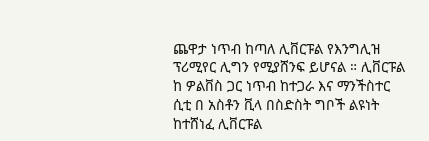ጨዋታ ነጥብ ከጣለ ሊቨርፑል የእንግሊዝ ፕሪሚየር ሊግን የሚያሸንፍ ይሆናል ። ሊቨርፑል ከ ዎልቨስ ጋር ነጥብ ከተጋራ እና ማንችስተር ሲቲ በ አስቶን ቪላ በስድስት ግቦች ልዩነት ከተሸነፈ ሊቨርፑል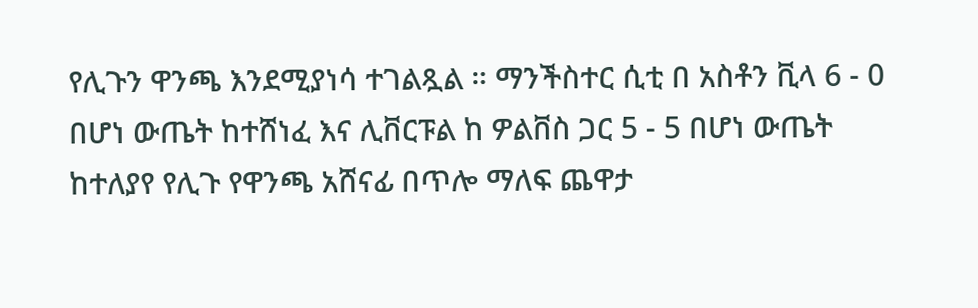የሊጉን ዋንጫ እንደሚያነሳ ተገልጿል ። ማንችስተር ሲቲ በ አስቶን ቪላ 6 - 0 በሆነ ውጤት ከተሸነፈ እና ሊቨርፑል ከ ዎልቨስ ጋር 5 - 5 በሆነ ውጤት ከተለያየ የሊጉ የዋንጫ አሸናፊ በጥሎ ማለፍ ጨዋታ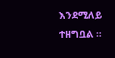እንደሚለይ ተዘግቧል ።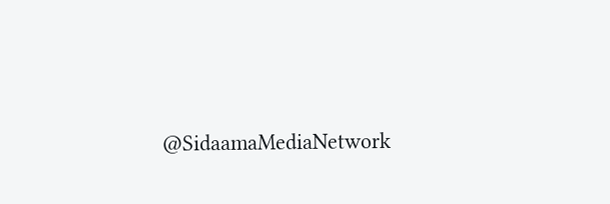@SidaamaMediaNetwork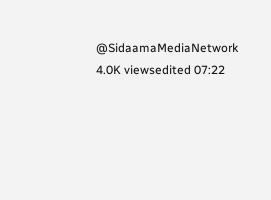@SidaamaMediaNetwork 4.0K viewsedited 07:22